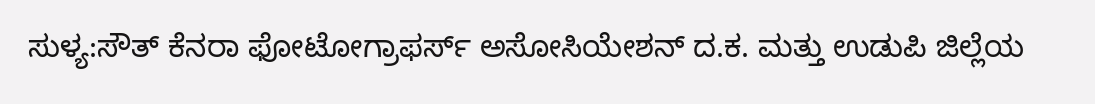ಸುಳ್ಯ:ಸೌತ್ ಕೆನರಾ ಫೋಟೋಗ್ರಾಫರ್ಸ್ ಅಸೋಸಿಯೇಶನ್ ದ.ಕ. ಮತ್ತು ಉಡುಪಿ ಜಿಲ್ಲೆಯ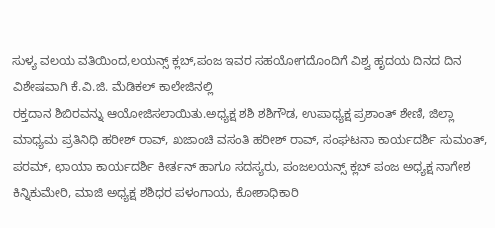ಸುಳ್ಯ ವಲಯ ವತಿಯಿಂದ,ಲಯನ್ಸ್ ಕ್ಲಬ್,ಪಂಜ ಇವರ ಸಹಯೋಗದೊಂದಿಗೆ ವಿಶ್ವ ಹೃದಯ ದಿನದ ದಿನ ವಿಶೇಷವಾಗಿ ಕೆ.ವಿ.ಜಿ. ಮೆಡಿಕಲ್ ಕಾಲೇಜಿನಲ್ಲಿ
ರಕ್ತದಾನ ಶಿಬಿರವನ್ನು ಆಯೋಜಿಸಲಾಯಿತು.ಅಧ್ಯಕ್ಷ ಶಶಿ ಶಶಿಗೌಡ, ಉಪಾಧ್ಯಕ್ಷ ಪ್ರಶಾಂತ್ ಶೇಣಿ, ಜಿಲ್ಲಾ ಮಾಧ್ಯಮ ಪ್ರತಿನಿಧಿ ಹರೀಶ್ ರಾವ್, ಖಜಾಂಚಿ ವಸಂತಿ ಹರೀಶ್ ರಾವ್, ಸಂಘಟನಾ ಕಾರ್ಯದರ್ಶಿ ಸುಮಂತ್, ಪರಮ್, ಛಾಯಾ ಕಾರ್ಯದರ್ಶಿ ಕೀರ್ತನ್ ಹಾಗೂ ಸದಸ್ಯರು, ಪಂಜಲಯನ್ಸ್ ಕ್ಲಬ್ ಪಂಜ ಅಧ್ಯಕ್ಷ ನಾಗೇಶ ಕಿನ್ನಿಕುಮೇರಿ, ಮಾಜಿ ಅಧ್ಯಕ್ಷ ಶಶಿಧರ ಪಳಂಗಾಯ, ಕೋಶಾಧಿಕಾರಿ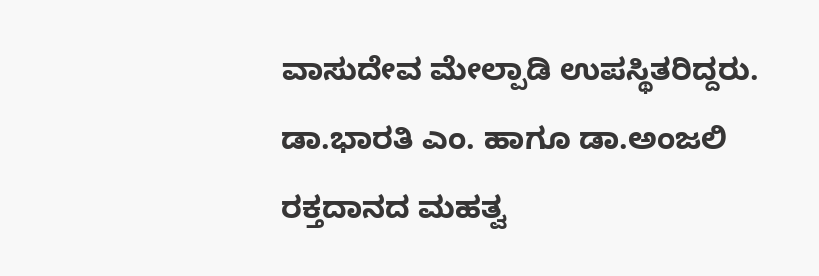ವಾಸುದೇವ ಮೇಲ್ಪಾಡಿ ಉಪಸ್ಥಿತರಿದ್ದರು.
ಡಾ.ಭಾರತಿ ಎಂ. ಹಾಗೂ ಡಾ.ಅಂಜಲಿ ರಕ್ತದಾನದ ಮಹತ್ವ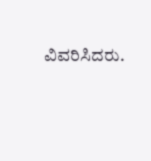ವಿವರಿಸಿದರು.